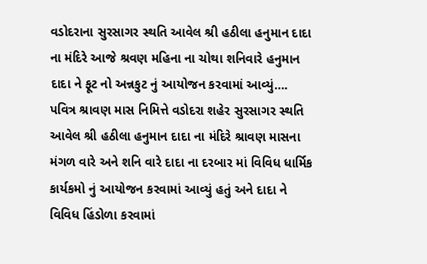વડોદરાના સુરસાગર સ્થતિ આવેલ શ્રી હઠીલા હનુમાન દાદા ના મંદિરે આજે શ્રવણ મહિના ના ચોથા શનિવારે હનુમાન દાદા ને ફૂટ નો અન્નકુટ નું આયોજન કરવામાં આવ્યું….
પવિત્ર શ્રાવણ માસ નિમિત્તે વડોદરા શહેર સુરસાગર સ્થતિ આવેલ શ્રી હઠીલા હનુમાન દાદા ના મંદિરે શ્રાવણ માસના મંગળ વારે અને શનિ વારે દાદા ના દરબાર માં વિવિધ ધાર્મિક કાર્યકમો નું આયોજન કરવામાં આવ્યું હતું અને દાદા ને વિવિધ હિંડોળા કરવામાં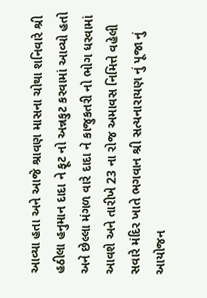આવ્યા હતા અને આજે શ્રાવણ માસના ચોથા શનિવારે શ્રી હઠીલા હનુમાન દાદા ને ફૂટ નો અન્નકુટ કરવામાં આવ્યો હતો અને છેલ્લા મંગળ વારે દાદા ને કાજુકતરી નો ભોગ ધરવામાં આવશે અને તારીખે 23 ના રોજ અમાવસ નિમિત્તે વહેલી સવારે મંદિર ખાતે ભગવાન શ્રી સત્યનારાયણ નું પૂજા નું આયોજન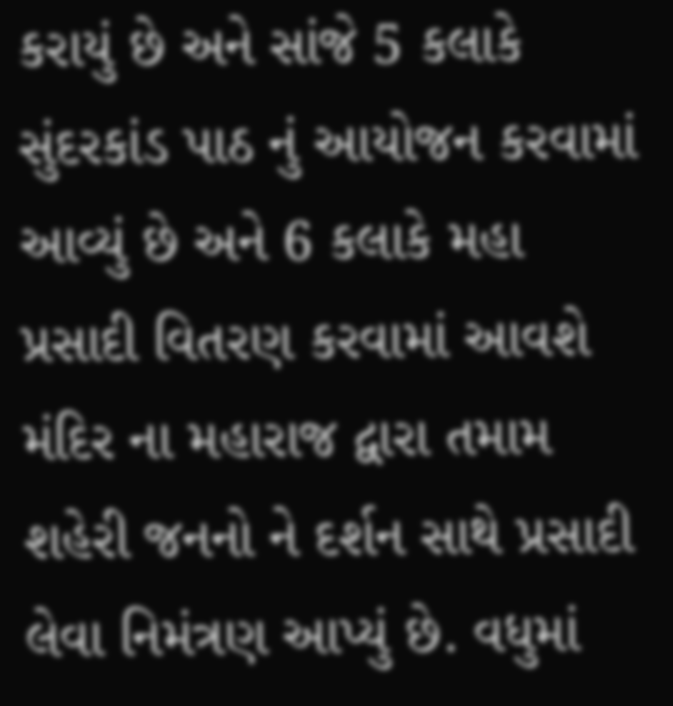કરાયું છે અને સાંજે 5 કલાકે સુંદરકાંડ પાઠ નું આયોજન કરવામાં આવ્યું છે અને 6 કલાકે મહા પ્રસાદી વિતરણ કરવામાં આવશે મંદિર ના મહારાજ દ્વારા તમામ શહેરી જનનો ને દર્શન સાથે પ્રસાદી લેવા નિમંત્રણ આપ્યું છે. વધુમાં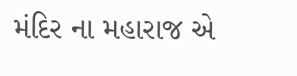મંદિર ના મહારાજ એ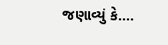જણાવ્યું કે….